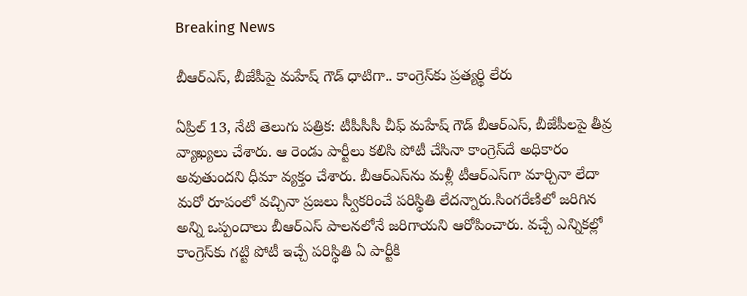Breaking News

బీఆర్ఎస్, బీజేపీపై మహేష్ గౌడ్ ధాటిగా.. కాంగ్రెస్‌కు ప్రత్యర్థి లేరు

ఏప్రిల్ 13, నేటి తెలుగు పత్రిక: టీపీసీసీ చీఫ్ మహేష్ గౌడ్ బీఆర్ఎస్, బీజేపీలపై తీవ్ర వ్యాఖ్యలు చేశారు. ఆ రెండు పార్టీలు కలిసి పోటీ చేసినా కాంగ్రెస్‌దే అధికారం అవుతుందని ధీమా వ్యక్తం చేశారు. బీఆర్ఎస్‌ను మళ్లీ టీఆర్‌ఎస్‌గా మార్చినా లేదా మరో రూపంలో వచ్చినా ప్రజలు స్వీకరించే పరిస్థితి లేదన్నారు.సింగరేణిలో జరిగిన అన్ని ఒప్పందాలు బీఆర్ఎస్ పాలనలోనే జరిగాయని ఆరోపించారు. వచ్చే ఎన్నికల్లో కాంగ్రెస్‌కు గట్టి పోటీ ఇచ్చే పరిస్థితి ఏ పార్టీకి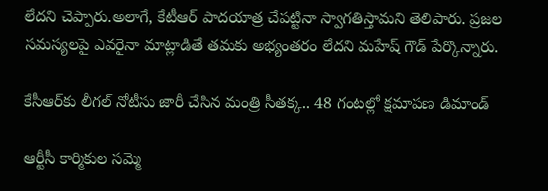లేదని చెప్పారు.అలాగే, కేటీఆర్ పాదయాత్ర చేపట్టినా స్వాగతిస్తామని తెలిపారు. ప్రజల సమస్యలపై ఎవరైనా మాట్లాడితే తమకు అభ్యంతరం లేదని మహేష్ గౌడ్ పేర్కొన్నారు.

కేసీఆర్‌కు లీగల్ నోటీసు జారీ చేసిన మంత్రి సీతక్క.. 48 గంటల్లో క్షమాపణ డిమాండ్

ఆర్టీసీ కార్మికుల సమ్మె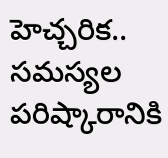హెచ్చరిక.. సమస్యల పరిష్కారానికి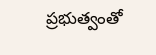ప్రభుత్వంతో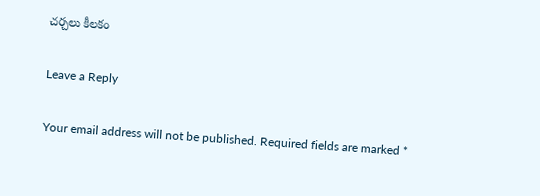చర్చలు కీలకం

Leave a Reply

Your email address will not be published. Required fields are marked *